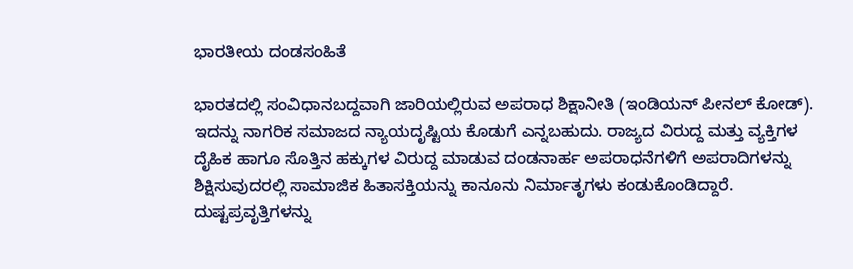ಭಾರತೀಯ ದಂಡಸಂಹಿತೆ

ಭಾರತದಲ್ಲಿ ಸಂವಿಧಾನಬದ್ದವಾಗಿ ಜಾರಿಯಲ್ಲಿರುವ ಅಪರಾಧ ಶಿಕ್ಷಾನೀತಿ (ಇಂಡಿಯನ್ ಪೀನಲ್ ಕೋಡ್). ಇದನ್ನು ನಾಗರಿಕ ಸಮಾಜದ ನ್ಯಾಯದೃಷ್ಟಿಯ ಕೊಡುಗೆ ಎನ್ನಬಹುದು. ರಾಜ್ಯದ ವಿರುದ್ದ ಮತ್ತು ವ್ಯಕ್ತಿಗಳ ದೈಹಿಕ ಹಾಗೂ ಸೊತ್ತಿನ ಹಕ್ಕುಗಳ ವಿರುದ್ದ ಮಾಡುವ ದಂಡನಾರ್ಹ ಅಪರಾಧನೆಗಳಿಗೆ ಅಪರಾದಿಗಳನ್ನು ಶಿಕ್ಷಿಸುವುದರಲ್ಲಿ ಸಾಮಾಜಿಕ ಹಿತಾಸಕ್ತಿಯನ್ನು ಕಾನೂನು ನಿರ್ಮಾತೃಗಳು ಕಂಡುಕೊಂಡಿದ್ದಾರೆ. ದುಷ್ಟಪ್ರವೃತ್ತಿಗಳನ್ನು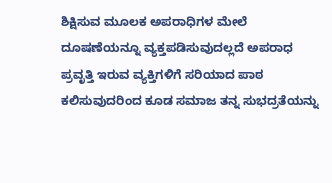ಶಿಕ್ಷಿಸುವ ಮೂಲಕ ಅಪರಾಧಿಗಳ ಮೇಲೆ ದೂಷಣೆಯನ್ನೂ ವ್ಯಕ್ತಪಡಿಸುವುದಲ್ಲದೆ ಅಪರಾಧ ಪ್ರವೃತ್ತಿ ಇರುವ ವ್ಯಕ್ತಿಗಳಿಗೆ ಸರಿಯಾದ ಪಾಠ ಕಲಿಸುವುದರಿಂದ ಕೂಡ ಸಮಾಜ ತನ್ನ ಸುಭದ್ರತೆಯನ್ನು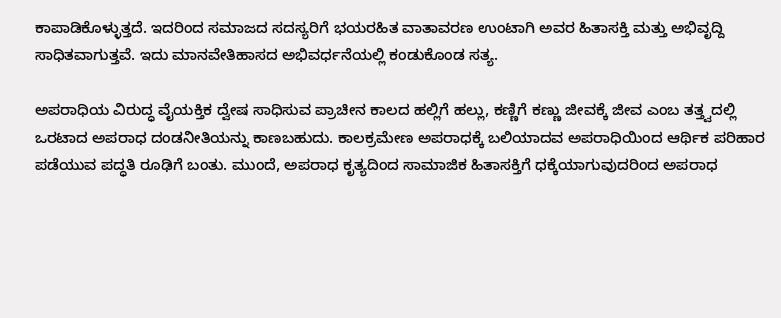ಕಾಪಾಡಿಕೊಳ್ಳುತ್ತದೆ. ಇದರಿಂದ ಸಮಾಜದ ಸದಸ್ಯರಿಗೆ ಭಯರಹಿತ ವಾತಾವರಣ ಉಂಟಾಗಿ ಅವರ ಹಿತಾಸಕ್ತಿ ಮತ್ತು ಅಭಿವೃದ್ದಿ ಸಾಧಿತವಾಗುತ್ತವೆ. ಇದು ಮಾನವೇತಿಹಾಸದ ಅಭಿವರ್ಧನೆಯಲ್ಲಿ ಕಂಡುಕೊಂಡ ಸತ್ಯ.

ಅಪರಾಧಿಯ ವಿರುದ್ಧ ವೈಯಕ್ತಿಕ ದ್ವೇಷ ಸಾಧಿಸುವ ಪ್ರಾಚೀನ ಕಾಲದ ಹಲ್ಲಿಗೆ ಹಲ್ಲು, ಕಣ್ಣಿಗೆ ಕಣ್ಣು ಜೀವಕ್ಕೆ ಜೀವ ಎಂಬ ತತ್ತ್ವದಲ್ಲಿ ಒರಟಾದ ಅಪರಾಧ ದಂಡನೀತಿಯನ್ನು ಕಾಣಬಹುದು. ಕಾಲಕ್ರಮೇಣ ಅಪರಾಧಕ್ಕೆ ಬಲಿಯಾದವ ಅಪರಾಧಿಯಿಂದ ಆರ್ಥಿಕ ಪರಿಹಾರ ಪಡೆಯುವ ಪದ್ಧತಿ ರೂಢಿಗೆ ಬಂತು. ಮುಂದೆ, ಅಪರಾಧ ಕೃತ್ಯದಿಂದ ಸಾಮಾಜಿಕ ಹಿತಾಸಕ್ತಿಗೆ ಧಕ್ಕೆಯಾಗುವುದರಿಂದ ಅಪರಾಧ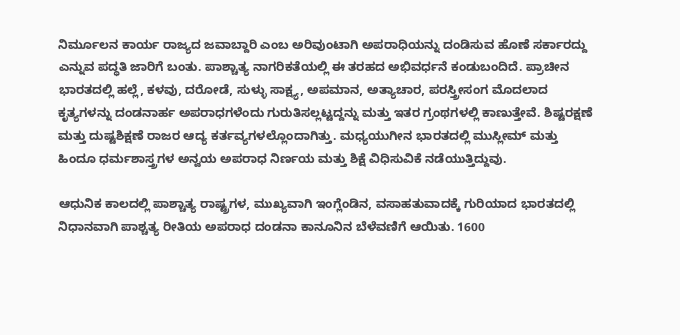ನಿರ್ಮೂಲನ ಕಾರ್ಯ ರಾಜ್ಯದ ಜವಾಬ್ದಾರಿ ಎಂಬ ಅರಿವುಂಟಾಗಿ ಅಪರಾಧಿಯನ್ನು ದಂಡಿಸುವ ಹೊಣೆ ಸರ್ಕಾರದ್ದು ಎನ್ನುವ ಪದ್ಧತಿ ಜಾರಿಗೆ ಬಂತು. ಪಾಶ್ಚಾತ್ಯ ನಾಗರಿಕತೆಯಲ್ಲಿ ಈ ತರಹದ ಅಭಿವರ್ಧನೆ ಕಂಡುಬಂದಿದೆ. ಪ್ರಾಚೀನ ಭಾರತದಲ್ಲಿ ಹಲ್ಲೆ, ಕಳವು, ದರೋಡೆ, ಸುಳ್ಳು ಸಾಕ್ಷ್ಯ, ಅಪಮಾನ, ಅತ್ಯಾಚಾರ, ಪರಸ್ತ್ರೀಸಂಗ ಮೊದಲಾದ ಕೃತ್ಯಗಳನ್ನು ದಂಡನಾರ್ಹ ಅಪರಾಧಗಳೆಂದು ಗುರುತಿಸಲ್ಲಟ್ಟದ್ದನ್ನು ಮತ್ತು ಇತರ ಗ್ರಂಥಗಳಲ್ಲಿ ಕಾಣುತ್ತೇವೆ. ಶಿಷ್ಟರಕ್ಷಣೆ ಮತ್ತು ದುಷ್ಟಶಿಕ್ಷಣೆ ರಾಜರ ಆದ್ಯ ಕರ್ತವ್ಯಗಳಲ್ಲೊಂದಾಗಿತ್ತು. ಮಧ್ಯಯುಗೀನ ಭಾರತದಲ್ಲಿ ಮುಸ್ಲೀಮ್ ಮತ್ತು ಹಿಂದೂ ಧರ್ಮಶಾಸ್ತ್ರಗಳ ಅನ್ವಯ ಅಪರಾಧ ನಿರ್ಣಯ ಮತ್ತು ಶಿಕ್ಷೆ ವಿಧಿಸುವಿಕೆ ನಡೆಯುತ್ತಿದ್ದುವು.

ಆಧುನಿಕ ಕಾಲದಲ್ಲಿ ಪಾಶ್ಚಾತ್ಯ ರಾಷ್ಟ್ರಗಳ, ಮುಖ್ಯವಾಗಿ ಇಂಗ್ಲೆಂಡಿನ, ವಸಾಹತುವಾದಕ್ಕೆ ಗುರಿಯಾದ ಭಾರತದಲ್ಲಿ ನಿಧಾನವಾಗಿ ಪಾಶ್ಚತ್ಯ ರೀತಿಯ ಅಪರಾಧ ದಂಡನಾ ಕಾನೂನಿನ ಬೆಳೆವಣಿಗೆ ಆಯಿತು. 1600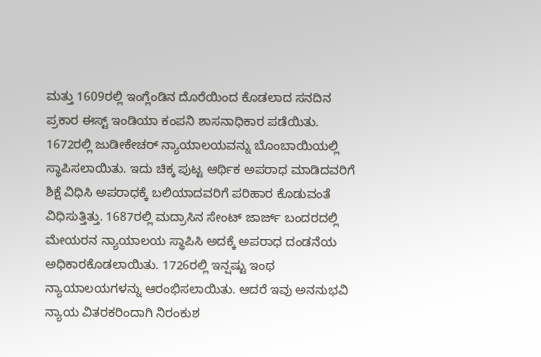ಮತ್ತು 1609ರಲ್ಲಿ ಇಂಗ್ಲೆಂಡಿನ ದೊರೆಯಿಂದ ಕೊಡಲಾದ ಸನದಿನ ಪ್ರಕಾರ ಈಸ್ಟ್ ಇಂಡಿಯಾ ಕಂಪನಿ ಶಾಸನಾಧಿಕಾರ ಪಡೆಯಿತು. 1672ರಲ್ಲಿ ಜುಡೀಕೇಚರ್ ನ್ಯಾಯಾಲಯವನ್ನು ಬೊಂಬಾಯಿಯಲ್ಲಿ ಸ್ಥಾಪಿಸಲಾಯಿತು. ಇದು ಚಿಕ್ಕ ಪುಟ್ಟ ಆರ್ಥಿಕ ಅಪರಾಧ ಮಾಡಿದವರಿಗೆ ಶಿಕ್ಷೆ ವಿಧಿಸಿ ಅಪರಾಧಕ್ಕೆ ಬಲಿಯಾದವರಿಗೆ ಪರಿಹಾರ ಕೊಡುವಂತೆ ವಿಧಿಸುತ್ತಿತ್ತು. 1687ರಲ್ಲಿ ಮದ್ರಾಸಿನ ಸೇಂಟ್ ಜಾರ್ಜ್ ಬಂದರದಲ್ಲಿ ಮೇಯರನ ನ್ಯಾಯಾಲಯ ಸ್ಥಾಪಿಸಿ ಅದಕ್ಕೆ ಅಪರಾಧ ದಂಡನೆಯ ಅಧಿಕಾರಕೊಡಲಾಯಿತು. 1726ರಲ್ಲಿ ಇನ್ಷಷ್ಟು ಇಂಥ ನ್ಯಾಯಾಲಯಗಳನ್ನು ಆರಂಭಿಸಲಾಯಿತು. ಆದರೆ ಇವು ಅನನುಭವಿ ನ್ಯಾಯ ವಿತರಕರಿಂದಾಗಿ ನಿರಂಕುಶ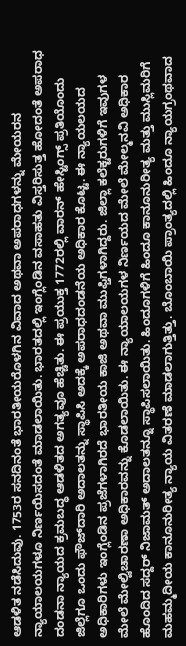ಆಡಳಿತ ನಡೆಸಿದುವು. 1753ರ ಸನದಿನಂತೆ ಭಾರತೀಯರೊಳಗಿನ ವಿವಾದ ಅಥವಾ ಅಪರಾಧಗಳನ್ನು ಮೇಯರನ ನ್ಯಾಯಾಲಯಗಳೂ ನಿರ್ಣಯಿಸದಂತೆ ಮಾಡಲಾಯಿತು. ಭಾರತದಲ್ಲಿ ಇಂಗ್ಲೆಂಡಿನ ವಸಾಹತು ವಿಸ್ತರಿಸುತ್ತ ಹೋದಂತೆ ಅಪರಾಧ ದಂಡನಾ ನ್ಯಾಯದ ಕ್ರಮಬದ್ಧ ಆಡಳಿತದ ಅಗತ್ಯವೂ ಹೆಚ್ಚಿತು. ಈ ಪ್ರಯುಕ್ತ 1772ರಲ್ಲಿ ವಾರನ್ ಹೇಸ್ಟಿಂಗ್ಸ್ ಪ್ರತಿಯೊಂದು ಜಿಲ್ಲೆಗೂ ಒಂದು ಫೌಜ್‍ದಾರಿ ಅದಾಲತನ್ನು ಸ್ಥಾಪಿಸಿ ಅದಕ್ಕೆ ಅಪರಾಧದಂಡನೆಯ ಅಧಿಕಾರ ಕೊಟ್ಟ. ಈ ನ್ಯಾಯಲಯದ ಅಧಿಕಾರಿಗಳು ಇಂಗ್ಲೆಂಡಿನ ಪ್ರಜೆಗಳಾಗಿರದೆ ಭಾರತೀಯ ಕಾಜಿ ಅಥವಾ ಮುಫ್ತಿಗಳಾಗಿದ್ದರು. ಜಿಲ್ಲಾ ಕಲೆಕ್ಟರುಗಳಿಗೆ ಇವುಗಳ ಮೇಲೆ ಮೇಲ್ವಿಚಾರಣಾ ಅಧಿಕಾರವನ್ನು ಕೊಡಲಾಯಿತು. ಈ ನ್ಯಾಯಾಲಯಗಳ ನಿರ್ಣಯದ ಮೇಲೆ ಮೇಲ್ಮನವಿ ಅಧಿಕಾರ ಹೊಂದಿದ ಸದ್ದರ್ ನಿಜಾಮತ್ ಅದಾಲತನ್ನೂ ಸ್ಥಾಪಿಸಲಾಯಿತು. ಹಿಂದೂಗಳಿಗೆ ಹಿಂದೂ ಕಾನೂನುರೀತ್ಯ ಮತ್ತು ಮುಸ್ಲಿಮರಿಗೆ ಮಹಮ್ಮದೀಯ ಕಾನೂನುರೀತ್ಯ ನ್ಯಾಯ ವಿತರಣೆ ಮಾಡಲಾಗುತ್ತಿತ್ತು. ಬೊಂಬಾಯಿ ಪ್ರಾಂತ್ಯದಲ್ಲಿ ಹಿಂದೂ ನ್ಯಾಯಗ್ರಂಥವಾದ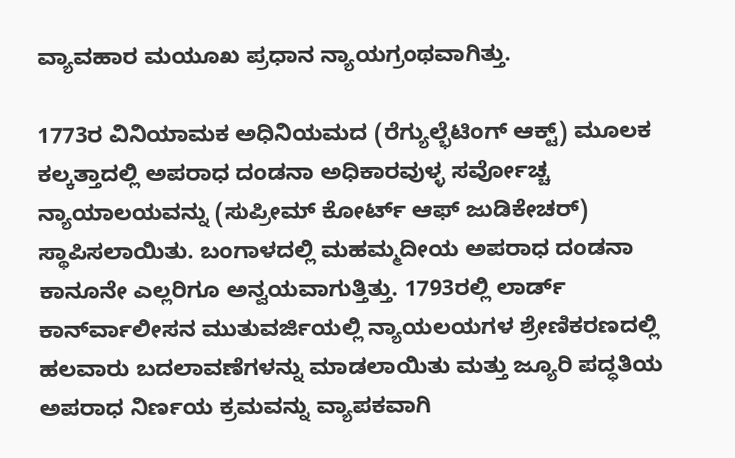ವ್ಯಾವಹಾರ ಮಯೂಖ ಪ್ರಧಾನ ನ್ಯಾಯಗ್ರಂಥವಾಗಿತ್ತು.

1773ರ ವಿನಿಯಾಮಕ ಅಧಿನಿಯಮದ (ರೆಗ್ಯುಲ್ಭೆಟಿಂಗ್ ಆಕ್ಟ್) ಮೂಲಕ ಕಲ್ಕತ್ತಾದಲ್ಲಿ ಅಪರಾಧ ದಂಡನಾ ಅಧಿಕಾರವುಳ್ಳ ಸರ್ವೋಚ್ಚ ನ್ಯಾಯಾಲಯವನ್ನು (ಸುಪ್ರೀಮ್ ಕೋರ್ಟ್ ಆಫ್ ಜುಡಿಕೇಚರ್) ಸ್ಥಾಪಿಸಲಾಯಿತು. ಬಂಗಾಳದಲ್ಲಿ ಮಹಮ್ಮದೀಯ ಅಪರಾಧ ದಂಡನಾ ಕಾನೂನೇ ಎಲ್ಲರಿಗೂ ಅನ್ವಯವಾಗುತ್ತಿತ್ತು. 1793ರಲ್ಲಿ ಲಾರ್ಡ್ ಕಾರ್ನ್‍ವಾಲೀಸನ ಮುತುವರ್ಜಿಯಲ್ಲಿ ನ್ಯಾಯಲಯಗಳ ಶ್ರೇಣಿಕರಣದಲ್ಲಿ ಹಲವಾರು ಬದಲಾವಣೆಗಳನ್ನು ಮಾಡಲಾಯಿತು ಮತ್ತು ಜ್ಯೂರಿ ಪದ್ಧತಿಯ ಅಪರಾಧ ನಿರ್ಣಯ ಕ್ರಮವನ್ನು ವ್ಯಾಪಕವಾಗಿ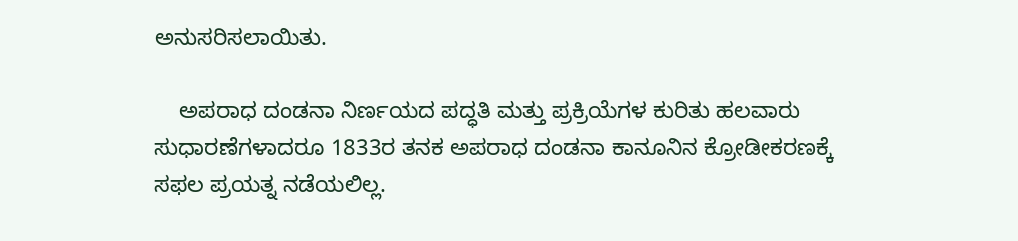ಅನುಸರಿಸಲಾಯಿತು.

    ಅಪರಾಧ ದಂಡನಾ ನಿರ್ಣಯದ ಪದ್ಧತಿ ಮತ್ತು ಪ್ರಕ್ರಿಯೆಗಳ ಕುರಿತು ಹಲವಾರು ಸುಧಾರಣೆಗಳಾದರೂ 1833ರ ತನಕ ಅಪರಾಧ ದಂಡನಾ ಕಾನೂನಿನ ಕ್ರೋಡೀಕರಣಕ್ಕೆ ಸಫಲ ಪ್ರಯತ್ನ ನಡೆಯಲಿಲ್ಲ.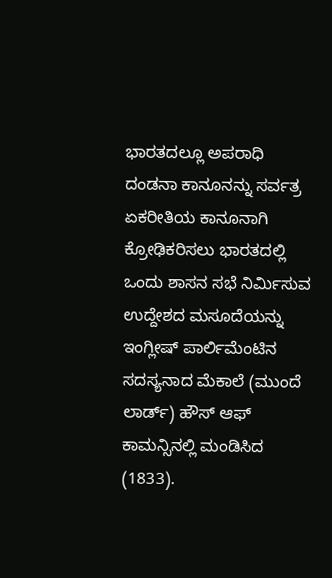ಭಾರತದಲ್ಲೂ ಅಪರಾಧಿ ದಂಡನಾ ಕಾನೂನನ್ನು ಸರ್ವತ್ರ ಏಕರೀತಿಯ ಕಾನೂನಾಗಿ ಕ್ರೋಢಿಕರಿಸಲು ಭಾರತದಲ್ಲಿ ಒಂದು ಶಾಸನ ಸಭೆ ನಿರ್ಮಿಸುವ ಉದ್ದೇಶದ ಮಸೂದೆಯನ್ನು ಇಂಗ್ಲೀಷ್ ಪಾರ್ಲಿಮೆಂಟಿನ ಸದಸ್ಯನಾದ ಮೆಕಾಲೆ (ಮುಂದೆ ಲಾರ್ಡ್) ಹೌಸ್ ಆಫ್ ಕಾಮನ್ಸಿನಲ್ಲಿ ಮಂಡಿಸಿದ (1833).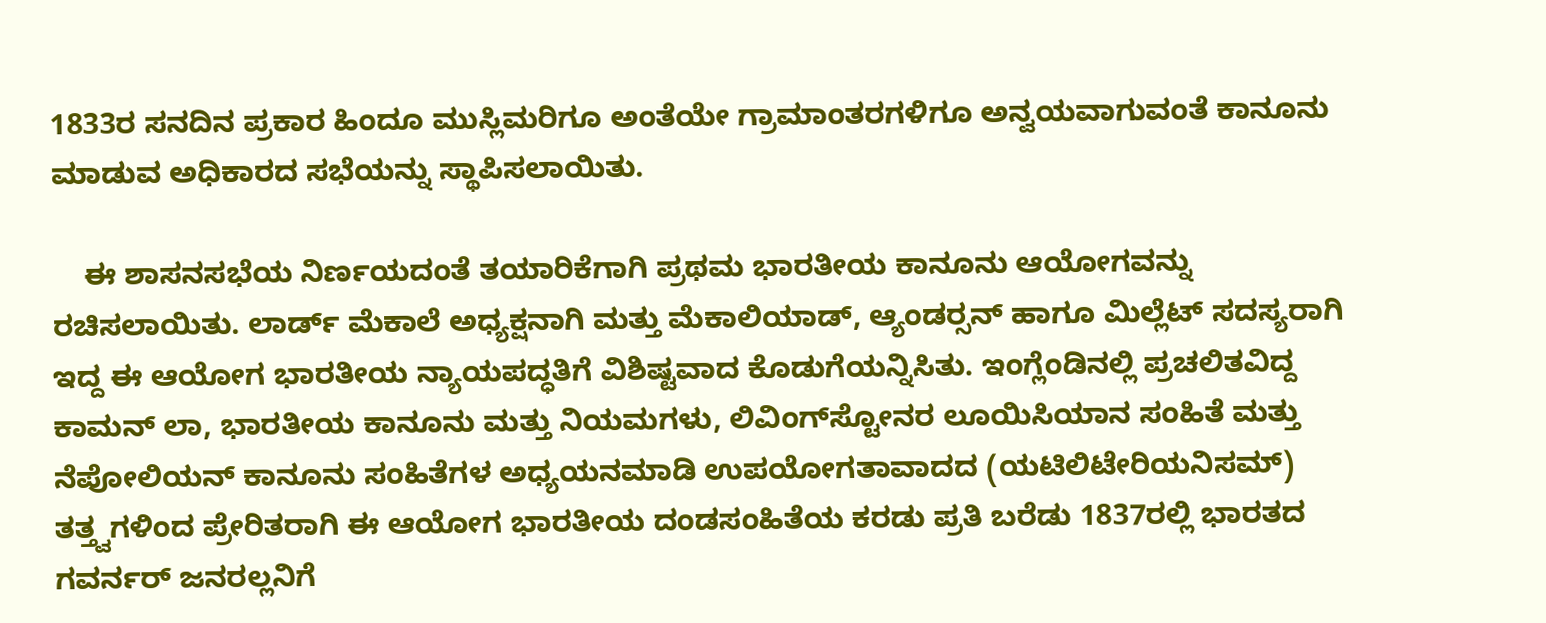1833ರ ಸನದಿನ ಪ್ರಕಾರ ಹಿಂದೂ ಮುಸ್ಲಿಮರಿಗೂ ಅಂತೆಯೇ ಗ್ರಾಮಾಂತರಗಳಿಗೂ ಅನ್ವಯವಾಗುವಂತೆ ಕಾನೂನು ಮಾಡುವ ಅಧಿಕಾರದ ಸಭೆಯನ್ನು ಸ್ಥಾಪಿಸಲಾಯಿತು.

    ಈ ಶಾಸನಸಭೆಯ ನಿರ್ಣಯದಂತೆ ತಯಾರಿಕೆಗಾಗಿ ಪ್ರಥಮ ಭಾರತೀಯ ಕಾನೂನು ಆಯೋಗವನ್ನು ರಚಿಸಲಾಯಿತು. ಲಾರ್ಡ್ ಮೆಕಾಲೆ ಅಧ್ಯಕ್ಷನಾಗಿ ಮತ್ತು ಮೆಕಾಲಿಯಾಡ್, ಆ್ಯಂಡರ್‍ಸನ್ ಹಾಗೂ ಮಿಲ್ಲೆಟ್ ಸದಸ್ಯರಾಗಿ ಇದ್ದ ಈ ಆಯೋಗ ಭಾರತೀಯ ನ್ಯಾಯಪದ್ಧತಿಗೆ ವಿಶಿಷ್ಟವಾದ ಕೊಡುಗೆಯನ್ನಿಸಿತು. ಇಂಗ್ಲೆಂಡಿನಲ್ಲಿ ಪ್ರಚಲಿತವಿದ್ದ ಕಾಮನ್ ಲಾ, ಭಾರತೀಯ ಕಾನೂನು ಮತ್ತು ನಿಯಮಗಳು, ಲಿವಿಂಗ್‍ಸ್ಟೋನರ ಲೂಯಿಸಿಯಾನ ಸಂಹಿತೆ ಮತ್ತು ನೆಪೋಲಿಯನ್ ಕಾನೂನು ಸಂಹಿತೆಗಳ ಅಧ್ಯಯನಮಾಡಿ ಉಪಯೋಗತಾವಾದದ (ಯಟಿಲಿಟೇರಿಯನಿಸಮ್) ತತ್ತ್ವಗಳಿಂದ ಪ್ರೇರಿತರಾಗಿ ಈ ಆಯೋಗ ಭಾರತೀಯ ದಂಡಸಂಹಿತೆಯ ಕರಡು ಪ್ರತಿ ಬರೆಡು 1837ರಲ್ಲಿ ಭಾರತದ ಗವರ್ನರ್ ಜನರಲ್ಲನಿಗೆ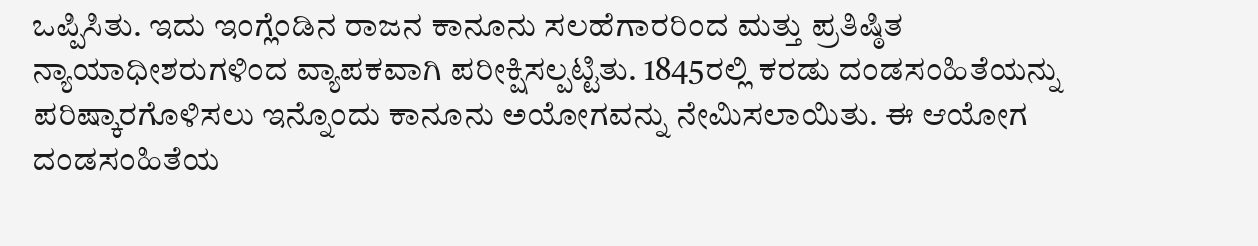ಒಪ್ಪಿಸಿತು. ಇದು ಇಂಗ್ಲೆಂಡಿನ ರಾಜನ ಕಾನೂನು ಸಲಹೆಗಾರರಿಂದ ಮತ್ತು ಪ್ರತಿಷ್ಠಿತ ನ್ಯಾಯಾಧೀಶರುಗಳಿಂದ ವ್ಯಾಪಕವಾಗಿ ಪರೀಕ್ಷಿಸಲ್ಪಟ್ಟಿತು. 1845ರಲ್ಲಿ ಕರಡು ದಂಡಸಂಹಿತೆಯನ್ನು ಪರಿಷ್ಕಾರಗೊಳಿಸಲು ಇನ್ನೊಂದು ಕಾನೂನು ಅಯೋಗವನ್ನು ನೇಮಿಸಲಾಯಿತು. ಈ ಆಯೋಗ ದಂಡಸಂಹಿತೆಯ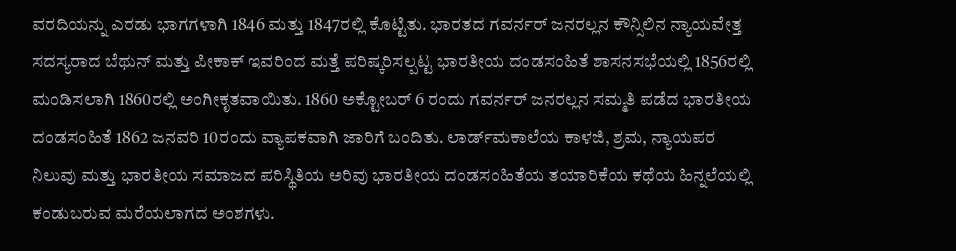ವರದಿಯನ್ನು ಎರಡು ಭಾಗಗಳಾಗಿ 1846 ಮತ್ತು 1847ರಲ್ಲಿ ಕೊಟ್ಟಿತು. ಭಾರತದ ಗವರ್ನರ್ ಜನರಲ್ಲನ ಕೌನ್ಸಿಲಿನ ನ್ಯಾಯವೇತ್ತ ಸದಸ್ಯರಾದ ಬೆಥುನ್ ಮತ್ತು ಪೀಕಾಕ್ ಇವರಿಂದ ಮತ್ತೆ ಪರಿಷ್ಕರಿಸಲ್ಪಟ್ಟ ಭಾರತೀಯ ದಂಡಸಂಹಿತೆ ಶಾಸನಸಭೆಯಲ್ಲಿ 1856ರಲ್ಲಿ ಮಂಡಿಸಲಾಗಿ 1860ರಲ್ಲಿ ಅಂಗೀಕೃತವಾಯಿತು. 1860 ಅಕ್ಟೋಬರ್ 6 ರಂದು ಗವರ್ನರ್ ಜನರಲ್ಲನ ಸಮ್ಮತಿ ಪಡೆದ ಭಾರತೀಯ ದಂಡಸಂಹಿತೆ 1862 ಜನವರಿ 10ರಂದು ವ್ಯಾಪಕವಾಗಿ ಜಾರಿಗೆ ಬಂದಿತು. ಲಾರ್ಡ್‍ಮಕಾಲೆಯ ಕಾಳಜಿ, ಶ್ರಮ, ನ್ಯಾಯಪರ ನಿಲುವು ಮತ್ತು ಭಾರತೀಯ ಸಮಾಜದ ಪರಿಸ್ಥಿತಿಯ ಅರಿವು ಭಾರತೀಯ ದಂಡಸಂಹಿತೆಯ ತಯಾರಿಕೆಯ ಕಥೆಯ ಹಿನ್ನಲೆಯಲ್ಲಿ ಕಂಡುಬರುವ ಮರೆಯಲಾಗದ ಅಂಶಗಳು.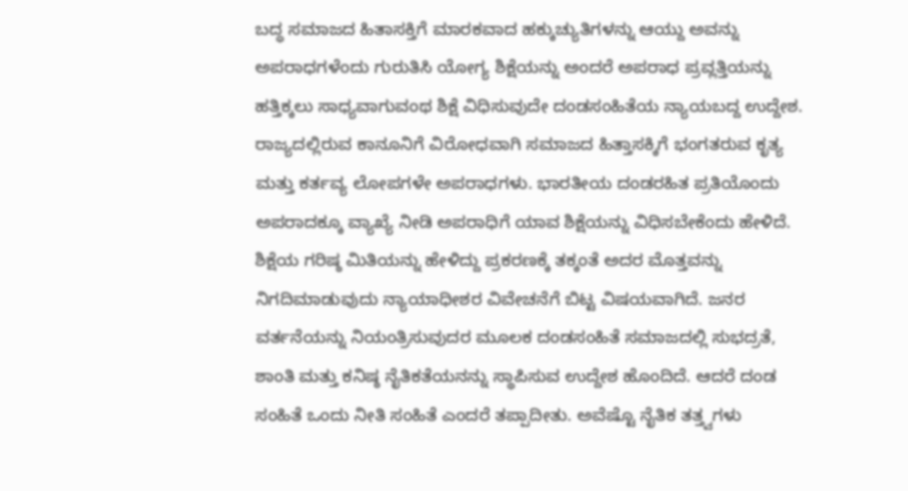ಬದ್ಧ ಸಮಾಜದ ಹಿತಾಸಕ್ತಿಗೆ ಮಾರಕವಾದ ಹಕ್ಕುಚ್ಯುತಿಗಳನ್ನು ಆಯ್ದು ಅವನ್ನು ಅಪರಾಧಗಳೆಂದು ಗುರುತಿಸಿ ಯೋಗ್ಯ ಶಿಕ್ಷೆಯನ್ನು ಅಂದರೆ ಅಪರಾಧ ಪ್ರವ್ಲತ್ತಿಯನ್ನು ಹತ್ತಿಕ್ಕಲು ಸಾಧ್ಯವಾಗುವಂಥ ಶಿಕ್ಷೆ ವಿಧಿಸುವುದೇ ದಂಡಸಂಹಿತೆಯ ನ್ಯಾಯಬದ್ದ ಉದ್ದೇಶ. ರಾಜ್ಯದಲ್ಲಿರುವ ಕಾನೂನಿಗೆ ವಿರೋಧವಾಗಿ ಸಮಾಜದ ಹಿತ್ತಾಸಕ್ಕಿಗೆ ಭಂಗತರುವ ಕೃತ್ಯ ಮತ್ತು ಕರ್ತವ್ಯ ಲೋಪಗಳೇ ಅಪರಾಧಗಳು. ಭಾರತೀಯ ದಂಡರಹಿತ ಪ್ರತಿಯೊಂದು ಅಪರಾದಕ್ಕೂ ವ್ಯಾಖ್ಯೆ ನೀಡಿ ಅಪರಾಧಿಗೆ ಯಾವ ಶಿಕ್ಷೆಯನ್ನು ವಿಧಿಸಬೇಕೆಂದು ಹೇಳಿದೆ. ಶಿಕ್ಷೆಯ ಗರಿಷ್ಠ ಮಿತಿಯನ್ನು ಹೇಳಿದ್ದು ಪ್ರಕರಣಕ್ಕೆ ತಕ್ಕಂತೆ ಅದರ ಮೊತ್ತವನ್ನು ನಿಗದಿಮಾಡುವುದು ನ್ಯಾಯಾಧೀಶರ ವಿವೇಚನೆಗೆ ಬಿಟ್ಟ ವಿಷಯವಾಗಿದೆ. ಜನರ ವರ್ತನೆಯನ್ನು ನಿಯಂತ್ರಿಸುವುದರ ಮೂಲಕ ದಂಡಸಂಹಿತೆ ಸಮಾಜದಲ್ಲಿ ಸುಭದ್ರತೆ, ಶಾಂತಿ ಮತ್ತು ಕನಿಷ್ಠ ನೈತಿಕತೆಯನನ್ನು ಸ್ಥಾಪಿಸುವ ಉದ್ದೇಶ ಹೊಂದಿದೆ. ಆದರೆ ದಂಡ ಸಂಹಿತೆ ಒಂದು ನೀತಿ ಸಂಹಿತೆ ಎಂದರೆ ತಪ್ಪಾದೀತು. ಅವೆಷ್ಟೊ ನೈತಿಕ ತತ್ತ್ವಗಳು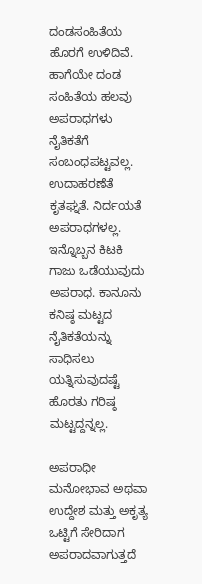ದಂಡಸಂಹಿತೆಯ ಹೊರಗೆ ಉಳಿದಿವೆ. ಹಾಗೆಯೇ ದಂಡ ಸಂಹಿತೆಯ ಹಲವು ಅಪರಾಧಗಳು ನೈತಿಕತೆಗೆ ಸಂಬಂಧಪಟ್ಟವಲ್ಲ. ಉದಾಹರಣೆತೆ ಕೃತಘ್ನತೆ. ನಿರ್ದಯತೆ ಅಪರಾಧಗಳಲ್ಲ. ಇನ್ನೊಬ್ಬನ ಕಿಟಕಿ ಗಾಜು ಒಡೆಯುವುದು ಅಪರಾಧ. ಕಾನೂನು ಕನಿಷ್ಠ ಮಟ್ಟದ ನೈತಿಕತೆಯನ್ನು ಸಾಧಿಸಲು ಯತ್ನಿಸುವುದಷ್ಟೆ ಹೊರತು ಗರಿಷ್ಠ ಮಟ್ಟದ್ದನ್ನಲ್ಲ.

ಅಪರಾಧೀ ಮನೋಭಾವ ಅಥವಾ ಉದ್ದೇಶ ಮತ್ತು ಅಕೃತ್ಯ ಒಟ್ಟಿಗೆ ಸೇರಿದಾಗ ಅಪರಾದವಾಗುತ್ತದೆ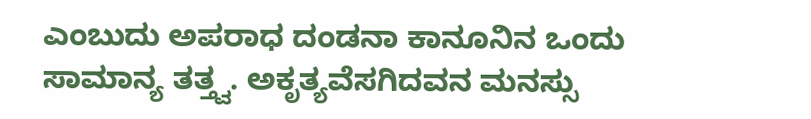ಎಂಬುದು ಅಪರಾಧ ದಂಡನಾ ಕಾನೂನಿನ ಒಂದು ಸಾಮಾನ್ಯ ತತ್ತ್ವ. ಅಕೃತ್ಯವೆಸಗಿದವನ ಮನಸ್ಸು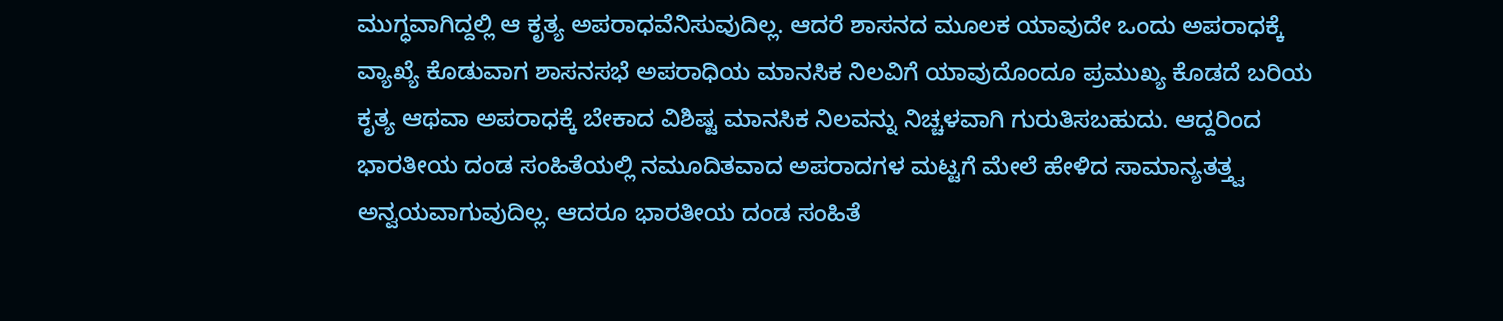ಮುಗ್ಧವಾಗಿದ್ದಲ್ಲಿ ಆ ಕೃತ್ಯ ಅಪರಾಧವೆನಿಸುವುದಿಲ್ಲ. ಆದರೆ ಶಾಸನದ ಮೂಲಕ ಯಾವುದೇ ಒಂದು ಅಪರಾಧಕ್ಕೆ ವ್ಯಾಖ್ಯೆ ಕೊಡುವಾಗ ಶಾಸನಸಭೆ ಅಪರಾಧಿಯ ಮಾನಸಿಕ ನಿಲವಿಗೆ ಯಾವುದೊಂದೂ ಪ್ರಮುಖ್ಯ ಕೊಡದೆ ಬರಿಯ ಕೃತ್ಯ ಆಥವಾ ಅಪರಾಧಕ್ಕೆ ಬೇಕಾದ ವಿಶಿಷ್ಟ ಮಾನಸಿಕ ನಿಲವನ್ನು ನಿಚ್ಚಳವಾಗಿ ಗುರುತಿಸಬಹುದು. ಆದ್ದರಿಂದ ಭಾರತೀಯ ದಂಡ ಸಂಹಿತೆಯಲ್ಲಿ ನಮೂದಿತವಾದ ಅಪರಾದಗಳ ಮಟ್ಟಗೆ ಮೇಲೆ ಹೇಳಿದ ಸಾಮಾನ್ಯತತ್ತ್ವ ಅನ್ವಯವಾಗುವುದಿಲ್ಲ. ಆದರೂ ಭಾರತೀಯ ದಂಡ ಸಂಹಿತೆ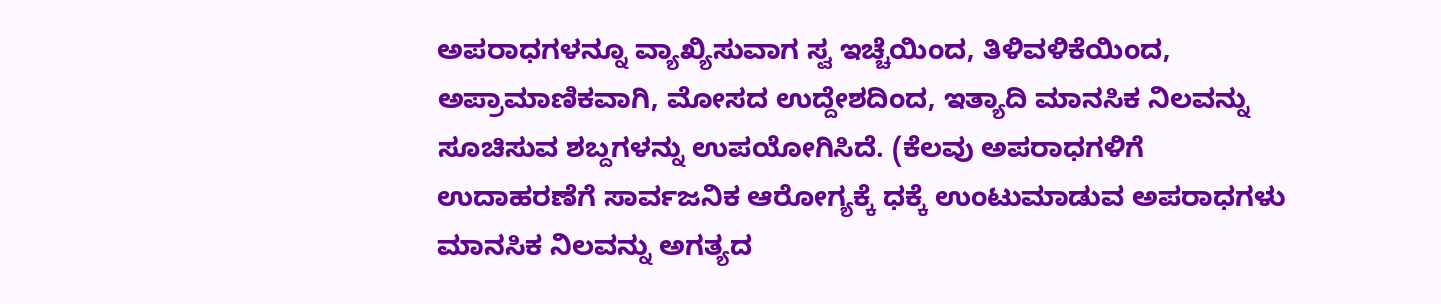ಅಪರಾಧಗಳನ್ನೂ ವ್ಯಾಖ್ಯಿಸುವಾಗ ಸ್ವ ಇಚ್ಚೆಯಿಂದ, ತಿಳಿವಳಿಕೆಯಿಂದ, ಅಪ್ರಾಮಾಣಿಕವಾಗಿ, ಮೋಸದ ಉದ್ದೇಶದಿಂದ, ಇತ್ಯಾದಿ ಮಾನಸಿಕ ನಿಲವನ್ನು ಸೂಚಿಸುವ ಶಬ್ದಗಳನ್ನು ಉಪಯೋಗಿಸಿದೆ. (ಕೆಲವು ಅಪರಾಧಗಳಿಗೆ ಉದಾಹರಣೆಗೆ ಸಾರ್ವಜನಿಕ ಆರೋಗ್ಯಕ್ಕೆ ಧಕ್ಕೆ ಉಂಟುಮಾಡುವ ಅಪರಾಧಗಳು ಮಾನಸಿಕ ನಿಲವನ್ನು ಅಗತ್ಯದ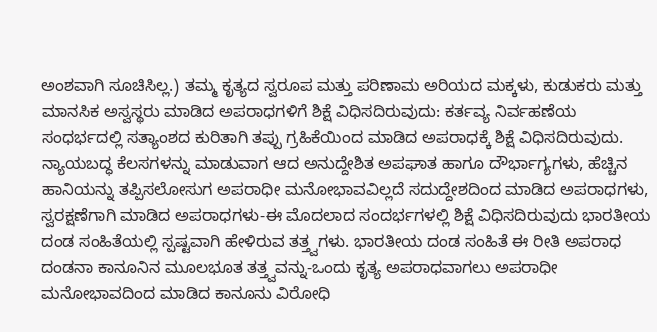ಅಂಶವಾಗಿ ಸೂಚಿಸಿಲ್ಲ.) ತಮ್ಮ ಕೃತ್ಯದ ಸ್ವರೂಪ ಮತ್ತು ಪರಿಣಾಮ ಅರಿಯದ ಮಕ್ಕಳು, ಕುಡುಕರು ಮತ್ತು ಮಾನಸಿಕ ಅಸ್ವಸ್ಥರು ಮಾಡಿದ ಅಪರಾಧಗಳಿಗೆ ಶಿಕ್ಷೆ ವಿಧಿಸದಿರುವುದು: ಕರ್ತವ್ಯ ನಿರ್ವಹಣೆಯ ಸಂಧರ್ಭದಲ್ಲಿ ಸತ್ಯಾಂಶದ ಕುರಿತಾಗಿ ತಪ್ಪು ಗ್ರಹಿಕೆಯಿಂದ ಮಾಡಿದ ಅಪರಾಧಕ್ಕೆ ಶಿಕ್ಷೆ ವಿಧಿಸದಿರುವುದು. ನ್ಯಾಯಬದ್ಧ ಕೆಲಸಗಳನ್ನು ಮಾಡುವಾಗ ಆದ ಅನುದ್ದೇಶಿತ ಅಪಘಾತ ಹಾಗೂ ದೌರ್ಭಾಗ್ಯಗಳು, ಹೆಚ್ಚಿನ ಹಾನಿಯನ್ನು ತಪ್ಪಿಸಲೋಸುಗ ಅಪರಾಧೀ ಮನೋಭಾವವಿಲ್ಲದೆ ಸದುದ್ದೇಶದಿಂದ ಮಾಡಿದ ಅಪರಾಧಗಳು, ಸ್ವರಕ್ಷಣೆಗಾಗಿ ಮಾಡಿದ ಅಪರಾಧಗಳು-ಈ ಮೊದಲಾದ ಸಂದರ್ಭಗಳಲ್ಲಿ ಶಿಕ್ಷೆ ವಿಧಿಸದಿರುವುದು ಭಾರತೀಯ ದಂಡ ಸಂಹಿತೆಯಲ್ಲಿ ಸ್ಪಷ್ಟವಾಗಿ ಹೇಳಿರುವ ತತ್ತ್ವಗಳು. ಭಾರತೀಯ ದಂಡ ಸಂಹಿತೆ ಈ ರೀತಿ ಅಪರಾಧ ದಂಡನಾ ಕಾನೂನಿನ ಮೂಲಭೂತ ತತ್ತ್ವವನ್ನು-ಒಂದು ಕೃತ್ಯ ಅಪರಾಧವಾಗಲು ಅಪರಾಧೀ ಮನೋಭಾವದಿಂದ ಮಾಡಿದ ಕಾನೂನು ವಿರೋಧಿ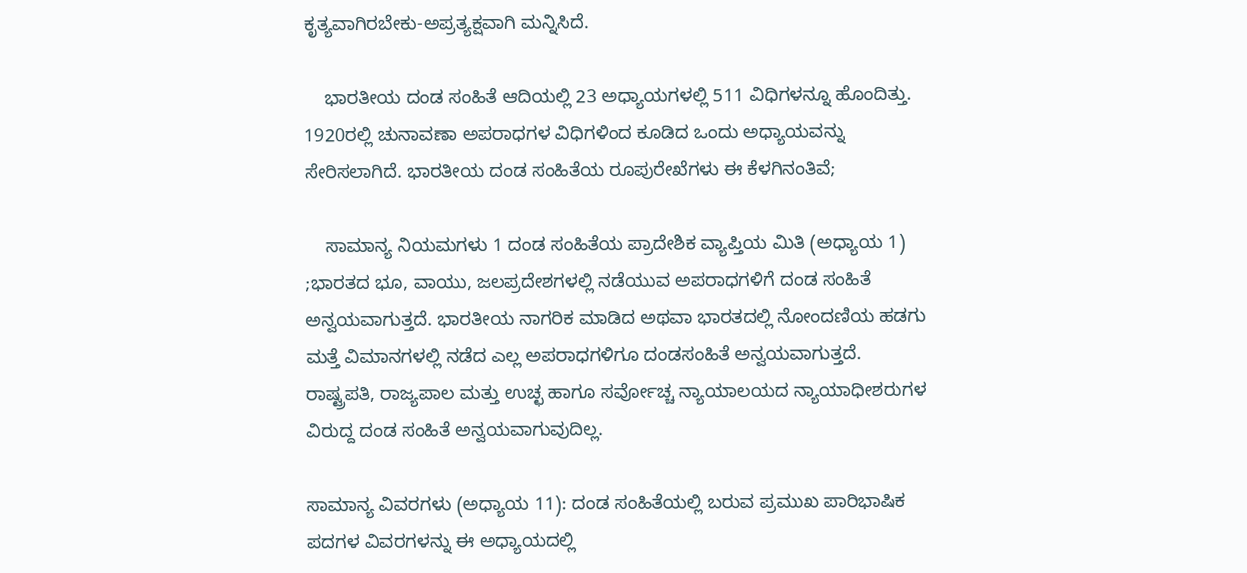ಕೃತ್ಯವಾಗಿರಬೇಕು-ಅಪ್ರತ್ಯಕ್ಷವಾಗಿ ಮನ್ನಿಸಿದೆ.

    ಭಾರತೀಯ ದಂಡ ಸಂಹಿತೆ ಆದಿಯಲ್ಲಿ 23 ಅಧ್ಯಾಯಗಳಲ್ಲಿ 511 ವಿಧಿಗಳನ್ನೂ ಹೊಂದಿತ್ತು. 1920ರಲ್ಲಿ ಚುನಾವಣಾ ಅಪರಾಧಗಳ ವಿಧಿಗಳಿಂದ ಕೂಡಿದ ಒಂದು ಅಧ್ಯಾಯವನ್ನು ಸೇರಿಸಲಾಗಿದೆ. ಭಾರತೀಯ ದಂಡ ಸಂಹಿತೆಯ ರೂಪುರೇಖೆಗಳು ಈ ಕೆಳಗಿನಂತಿವೆ;

    ಸಾಮಾನ್ಯ ನಿಯಮಗಳು 1 ದಂಡ ಸಂಹಿತೆಯ ಪ್ರಾದೇಶಿಕ ವ್ಯಾಪ್ತಿಯ ಮಿತಿ (ಅಧ್ಯಾಯ 1) ;ಭಾರತದ ಭೂ, ವಾಯು, ಜಲಪ್ರದೇಶಗಳಲ್ಲಿ ನಡೆಯುವ ಅಪರಾಧಗಳಿಗೆ ದಂಡ ಸಂಹಿತೆ ಅನ್ವಯವಾಗುತ್ತದೆ. ಭಾರತೀಯ ನಾಗರಿಕ ಮಾಡಿದ ಅಥವಾ ಭಾರತದಲ್ಲಿ ನೋಂದಣಿಯ ಹಡಗು ಮತ್ತೆ ವಿಮಾನಗಳಲ್ಲಿ ನಡೆದ ಎಲ್ಲ ಅಪರಾಧಗಳಿಗೂ ದಂಡಸಂಹಿತೆ ಅನ್ವಯವಾಗುತ್ತದೆ. ರಾಷ್ಟ್ರಪತಿ, ರಾಜ್ಯಪಾಲ ಮತ್ತು ಉಚ್ಛ ಹಾಗೂ ಸರ್ವೋಚ್ಚ ನ್ಯಾಯಾಲಯದ ನ್ಯಾಯಾಧೀಶರುಗಳ ವಿರುದ್ದ ದಂಡ ಸಂಹಿತೆ ಅನ್ವಯವಾಗುವುದಿಲ್ಲ.

ಸಾಮಾನ್ಯ ವಿವರಗಳು (ಅಧ್ಯಾಯ 11): ದಂಡ ಸಂಹಿತೆಯಲ್ಲಿ ಬರುವ ಪ್ರಮುಖ ಪಾರಿಭಾಷಿಕ ಪದಗಳ ವಿವರಗಳನ್ನು ಈ ಅಧ್ಯಾಯದಲ್ಲಿ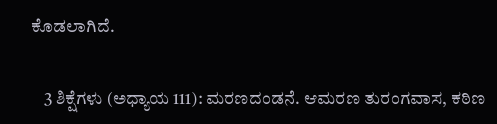ಕೊಡಲಾಗಿದೆ.

    3 ಶಿಕ್ಷೆಗಳು (ಅಧ್ಯಾಯ 111): ಮರಣದಂಡನೆ. ಆಮರಣ ತುರಂಗವಾಸ, ಕಠಿಣ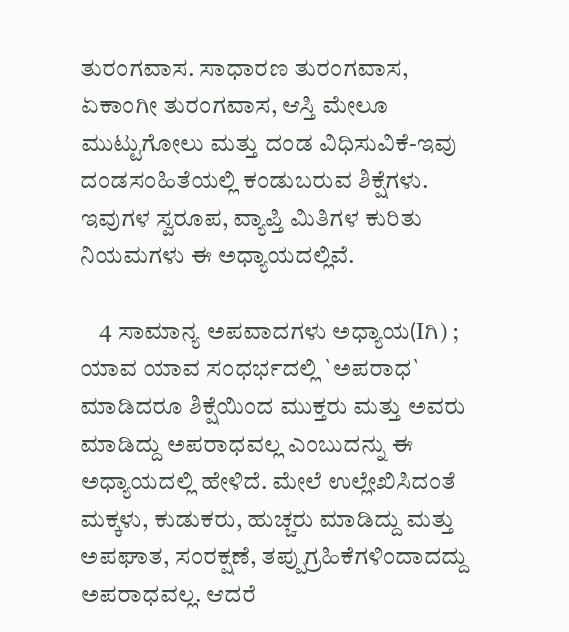ತುರಂಗವಾಸ. ಸಾಧಾರಣ ತುರಂಗವಾಸ, ಏಕಾಂಗೀ ತುರಂಗವಾಸ, ಆಸ್ತಿ ಮೇಲೂ ಮುಟ್ಟುಗೋಲು ಮತ್ತು ದಂಡ ವಿಧಿಸುವಿಕೆ-ಇವು ದಂಡಸಂಹಿತೆಯಲ್ಲಿ ಕಂಡುಬರುವ ಶಿಕ್ಷೆಗಳು. ಇವುಗಳ ಸ್ವರೂಪ, ವ್ಯಾಪ್ತಿ ಮಿತಿಗಳ ಕುರಿತು ನಿಯಮಗಳು ಈ ಅಧ್ಯಾಯದಲ್ಲಿವೆ.

    4 ಸಾಮಾನ್ಯ ಅಪವಾದಗಳು ಅಧ್ಯಾಯ(Iಗಿ) ; ಯಾವ ಯಾವ ಸಂಧರ್ಭದಲ್ಲಿ `ಅಪರಾಧ` ಮಾಡಿದರೂ ಶಿಕ್ಷೆಯಿಂದ ಮುಕ್ತರು ಮತ್ತು ಅವರು ಮಾಡಿದ್ದು ಅಪರಾಧವಲ್ಲ ಎಂಬುದನ್ನು ಈ ಅಧ್ಯಾಯದಲ್ಲಿ ಹೇಳಿದೆ. ಮೇಲೆ ಉಲ್ಲೇಖಿಸಿದಂತೆ ಮಕ್ಕಳು, ಕುಡುಕರು, ಹುಚ್ಚರು ಮಾಡಿದ್ದು ಮತ್ತು ಅಪಘಾತ, ಸಂರಕ್ಷಣೆ, ತಪ್ಪುಗ್ರಹಿಕೆಗಳಿಂದಾದದ್ದು ಅಪರಾಧವಲ್ಲ. ಆದರೆ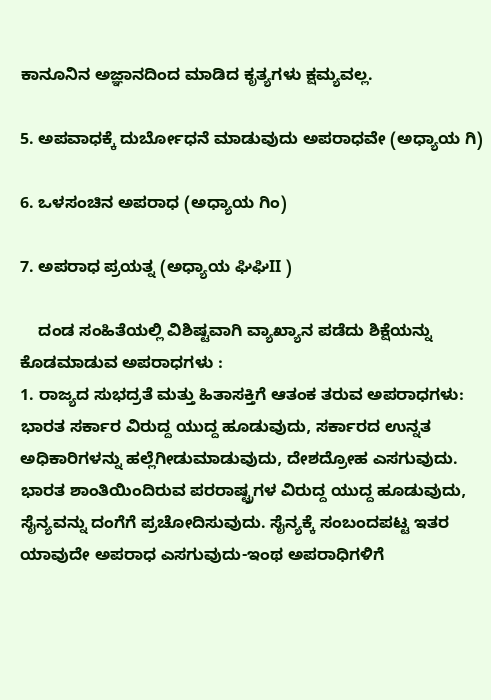ಕಾನೂನಿನ ಅಜ್ಞಾನದಿಂದ ಮಾಡಿದ ಕೃತ್ಯಗಳು ಕ್ಷಮ್ಯವಲ್ಲ.

5. ಅಪವಾಧಕ್ಕೆ ದುರ್ಬೋಧನೆ ಮಾಡುವುದು ಅಪರಾಧವೇ (ಅಧ್ಯಾಯ ಗಿ)

6. ಒಳಸಂಚಿನ ಅಪರಾಧ (ಅಧ್ಯಾಯ ಗಿಂ)

7. ಅಪರಾಧ ಪ್ರಯತ್ನ (ಅಧ್ಯಾಯ ಘಿಘಿII )

    ದಂಡ ಸಂಹಿತೆಯಲ್ಲಿ ವಿಶಿಷ್ಟವಾಗಿ ವ್ಯಾಖ್ಯಾನ ಪಡೆದು ಶಿಕ್ಷೆಯನ್ನು ಕೊಡಮಾಡುವ ಅಪರಾಧಗಳು :
1. ರಾಜ್ಯದ ಸುಭದ್ರತೆ ಮತ್ತು ಹಿತಾಸಕ್ತಿಗೆ ಆತಂಕ ತರುವ ಅಪರಾಧಗಳು: ಭಾರತ ಸರ್ಕಾರ ವಿರುದ್ದ ಯುದ್ದ ಹೂಡುವುದು, ಸರ್ಕಾರದ ಉನ್ನತ ಅಧಿಕಾರಿಗಳನ್ನು ಹಲ್ಲೆಗೀಡುಮಾಡುವುದು, ದೇಶದ್ರೋಹ ಎಸಗುವುದು. ಭಾರತ ಶಾಂತಿಯಿಂದಿರುವ ಪರರಾಷ್ಟ್ರಗಳ ವಿರುದ್ದ ಯುದ್ದ ಹೂಡುವುದು, ಸೈನ್ಯವನ್ನು ದಂಗೆಗೆ ಪ್ರಚೋದಿಸುವುದು. ಸೈನ್ಯಕ್ಕೆ ಸಂಬಂದಪಟ್ಟ ಇತರ ಯಾವುದೇ ಅಪರಾಧ ಎಸಗುವುದು-ಇಂಥ ಅಪರಾಧಿಗಳಿಗೆ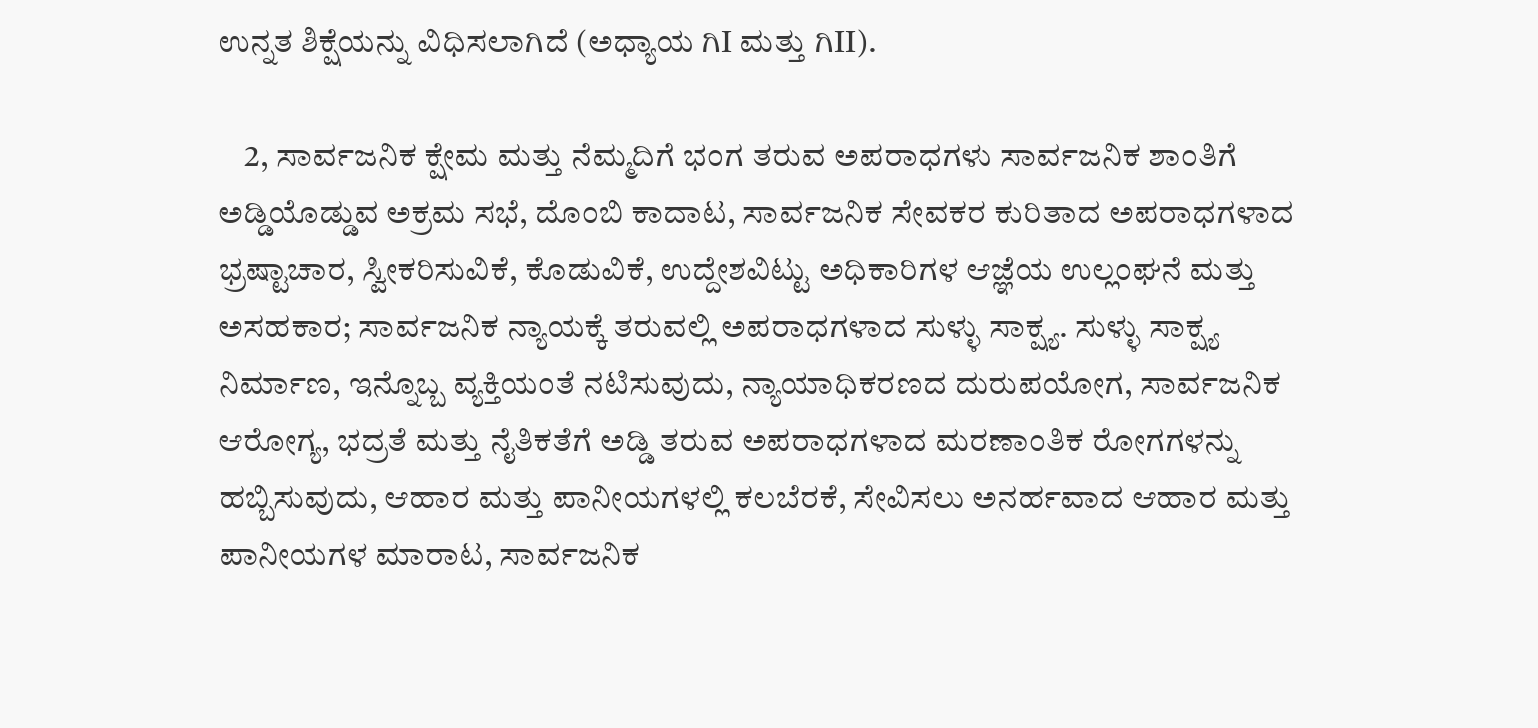ಉನ್ನತ ಶಿಕ್ಷೆಯನ್ನು ವಿಧಿಸಲಾಗಿದೆ (ಅಧ್ಯಾಯ ಗಿI ಮತ್ತು ಗಿII).

    2, ಸಾರ್ವಜನಿಕ ಕ್ಷೇಮ ಮತ್ತು ನೆಮ್ಮದಿಗೆ ಭಂಗ ತರುವ ಅಪರಾಧಗಳು ಸಾರ್ವಜನಿಕ ಶಾಂತಿಗೆ ಅಡ್ಡಿಯೊಡ್ಡುವ ಅಕ್ರಮ ಸಭೆ, ದೊಂಬಿ ಕಾದಾಟ, ಸಾರ್ವಜನಿಕ ಸೇವಕರ ಕುರಿತಾದ ಅಪರಾಧಗಳಾದ ಭ್ರಷ್ಟಾಚಾರ, ಸ್ವೀಕರಿಸುವಿಕೆ, ಕೊಡುವಿಕೆ, ಉದ್ದೇಶವಿಟ್ಟು ಅಧಿಕಾರಿಗಳ ಆಜ್ಞೆಯ ಉಲ್ಲಂಘನೆ ಮತ್ತು ಅಸಹಕಾರ; ಸಾರ್ವಜನಿಕ ನ್ಯಾಯಕ್ಕೆ ತರುವಲ್ಲಿ ಅಪರಾಧಗಳಾದ ಸುಳ್ಳು ಸಾಕ್ಷ್ಯ. ಸುಳ್ಳು ಸಾಕ್ಷ್ಯ ನಿರ್ಮಾಣ, ಇನ್ನೊಬ್ಬ ವ್ಯಕ್ತಿಯಂತೆ ನಟಿಸುವುದು, ನ್ಯಾಯಾಧಿಕರಣದ ದುರುಪಯೋಗ, ಸಾರ್ವಜನಿಕ ಆರೋಗ್ಯ, ಭದ್ರತೆ ಮತ್ತು ನೈತಿಕತೆಗೆ ಅಡ್ಡಿ ತರುವ ಅಪರಾಧಗಳಾದ ಮರಣಾಂತಿಕ ರೋಗಗಳನ್ನು ಹಬ್ಬಿಸುವುದು, ಆಹಾರ ಮತ್ತು ಪಾನೀಯಗಳಲ್ಲಿ ಕಲಬೆರಕೆ, ಸೇವಿಸಲು ಅನರ್ಹವಾದ ಆಹಾರ ಮತ್ತು ಪಾನೀಯಗಳ ಮಾರಾಟ, ಸಾರ್ವಜನಿಕ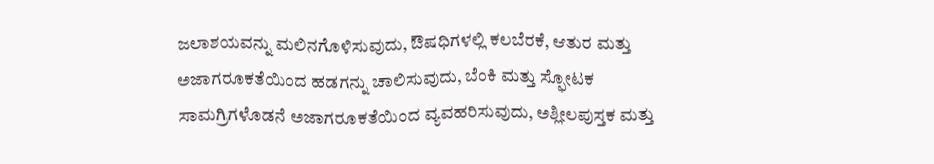ಜಲಾಶಯವನ್ನು ಮಲಿನಗೊಳಿಸುವುದು, ಔಷಧಿಗಳಲ್ಲಿ ಕಲಬೆರಕೆ, ಆತುರ ಮತ್ತು ಅಜಾಗರೂಕತೆಯಿಂದ ಹಡಗನ್ನು ಚಾಲಿಸುವುದು, ಬೆಂಕಿ ಮತ್ತು ಸ್ಫೋಟಕ ಸಾಮಗ್ರಿಗಳೊಡನೆ ಅಜಾಗರೂಕತೆಯಿಂದ ವ್ಯವಹರಿಸುವುದು, ಅಶ್ಲೀಲಪುಸ್ತಕ ಮತ್ತು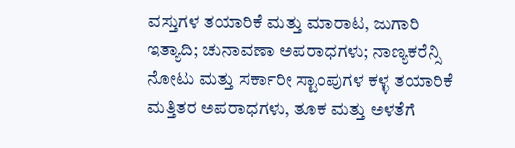ವಸ್ತುಗಳ ತಯಾರಿಕೆ ಮತ್ತು ಮಾರಾಟ, ಜುಗಾರಿ ಇತ್ಯಾದಿ; ಚುನಾವಣಾ ಅಪರಾಧಗಳು; ನಾಣ್ಯಕರೆನ್ಸಿ ನೋಟು ಮತ್ತು ಸರ್ಕಾರೀ ಸ್ಟಾಂಪುಗಳ ಕಳ್ಳ ತಯಾರಿಕೆ ಮತ್ತಿತರ ಅಪರಾಧಗಳು, ತೂಕ ಮತ್ತು ಅಳತೆಗೆ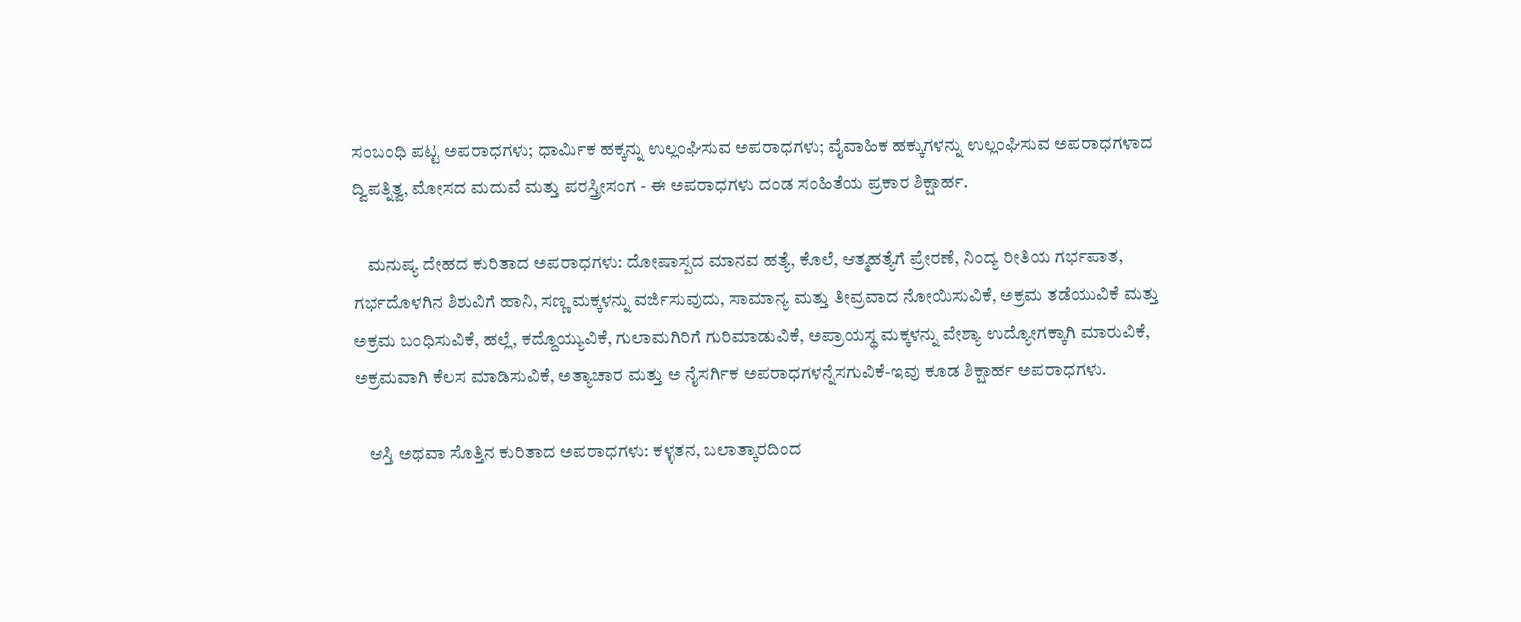ಸಂಬಂಧಿ ಪಟ್ಟ ಅಪರಾಧಗಳು; ಧಾರ್ಮಿಕ ಹಕ್ಕನ್ನು ಉಲ್ಲಂಘಿಸುವ ಅಪರಾಧಗಳು; ವೈವಾಹಿಕ ಹಕ್ಕುಗಳನ್ನು ಉಲ್ಲಂಘಿಸುವ ಅಪರಾಧಗಳಾದ ದ್ವಿಪತ್ನಿತ್ವ, ಮೋಸದ ಮದುವೆ ಮತ್ತು ಪರಸ್ತ್ರೀಸಂಗ - ಈ ಅಪರಾಧಗಳು ದಂಡ ಸಂಹಿತೆಯ ಪ್ರಕಾರ ಶಿಕ್ಷಾರ್ಹ.

    ಮನುಷ್ಯ ದೇಹದ ಕುರಿತಾದ ಅಪರಾಧಗಳು: ದೋಷಾಸ್ಪದ ಮಾನವ ಹತ್ಯೆ, ಕೊಲೆ, ಆತ್ಮಹತ್ಯೆಗೆ ಪ್ರೇರಣೆ, ನಿಂದ್ಯ ರೀತಿಯ ಗರ್ಭಪಾತ, ಗರ್ಭದೊಳಗಿನ ಶಿಶುವಿಗೆ ಹಾನಿ, ಸಣ್ಣ ಮಕ್ಕಳನ್ನು ವರ್ಜಿಸುವುದು, ಸಾಮಾನ್ಯ ಮತ್ತು ತೀವ್ರವಾದ ನೋಯಿಸುವಿಕೆ, ಅಕ್ರಮ ತಡೆಯುವಿಕೆ ಮತ್ತು ಅಕ್ರಮ ಬಂಧಿಸುವಿಕೆ, ಹಲ್ಲೆ, ಕದ್ದೊಯ್ಯುವಿಕೆ, ಗುಲಾಮಗಿರಿಗೆ ಗುರಿಮಾಡುವಿಕೆ, ಅಪ್ರಾಯಸ್ಥ ಮಕ್ಕಳನ್ನು ವೇಶ್ಯಾ ಉದ್ಯೋಗಕ್ಕಾಗಿ ಮಾರುವಿಕೆ, ಅಕ್ರಮವಾಗಿ ಕೆಲಸ ಮಾಡಿಸುವಿಕೆ, ಅತ್ಯಾಚಾರ ಮತ್ತು ಅ ನೈಸರ್ಗಿಕ ಅಪರಾಧಗಳನ್ನೆಸಗುವಿಕೆ-ಇವು ಕೂಡ ಶಿಕ್ಷಾರ್ಹ ಅಪರಾಧಗಳು.

    ಆಸ್ತಿ ಅಥವಾ ಸೊತ್ತಿನ ಕುರಿತಾದ ಅಪರಾಧಗಳು: ಕಳ್ಳತನ, ಬಲಾತ್ಕಾರದಿಂದ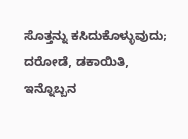ಸೊತ್ತನ್ನು ಕಸಿದುಕೊಳ್ಳುವುದು; ದರೋಡೆ, ಡಕಾಯಿತಿ, ಇನ್ನೊಬ್ಬನ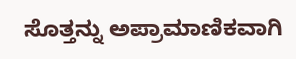ಸೊತ್ತನ್ನು ಅಪ್ರಾಮಾಣಿಕವಾಗಿ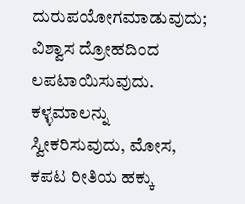ದುರುಪಯೋಗಮಾಡುವುದು; ವಿಶ್ವಾಸ ದ್ರೋಹದಿಂದ ಲಪಟಾಯಿಸುವುದು. ಕಳ್ಳಮಾಲನ್ನು ಸ್ವೀಕರಿಸುವುದು, ಮೋಸ, ಕಪಟ ರೀತಿಯ ಹಕ್ಕು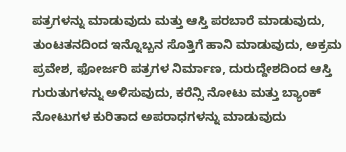ಪತ್ರಗಳನ್ನು ಮಾಡುವುದು ಮತ್ತು ಆಸ್ತಿ ಪರಬಾರೆ ಮಾಡುವುದು, ತುಂಟತನದಿಂದ ಇನ್ನೊಬ್ಬನ ಸೊತ್ತಿಗೆ ಹಾನಿ ಮಾಡುವುದು, ಅಕ್ರಮ ಪ್ರವೇಶ, ಫೋರ್ಜರಿ ಪತ್ರಗಳ ನಿರ್ಮಾಣ, ದುರುದ್ದೇಶದಿಂದ ಆಸ್ತಿ ಗುರುತುಗಳನ್ನು ಅಳಿಸುವುದು, ಕರೆನ್ಸಿ ನೋಟು ಮತ್ತು ಬ್ಯಾಂಕ್ ನೋಟುಗಳ ಕುರಿತಾದ ಅಪರಾಧಗಳನ್ನು ಮಾಡುವುದು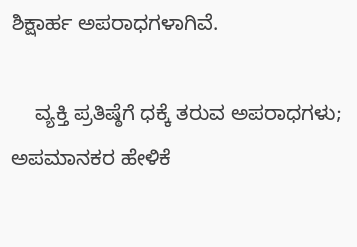ಶಿಕ್ಷಾರ್ಹ ಅಪರಾಧಗಳಾಗಿವೆ.

    ವ್ಯಕ್ತಿ ಪ್ರತಿಷ್ಠೆಗೆ ಧಕ್ಕೆ ತರುವ ಅಪರಾಧಗಳು; ಅಪಮಾನಕರ ಹೇಳಿಕೆ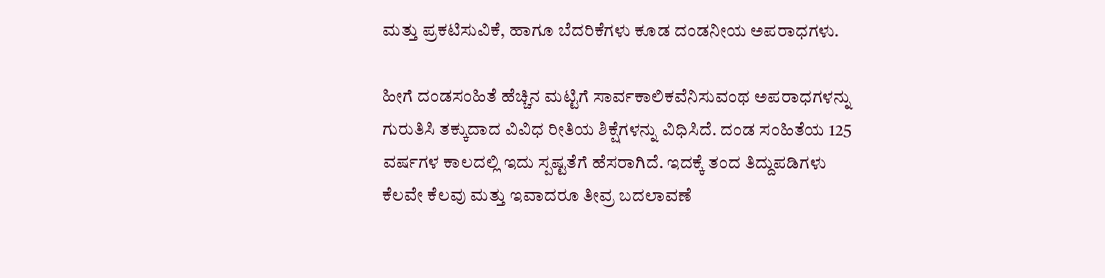ಮತ್ತು ಪ್ರಕಟಿಸುವಿಕೆ, ಹಾಗೂ ಬೆದರಿಕೆಗಳು ಕೂಡ ದಂಡನೀಯ ಅಪರಾಧಗಳು.

ಹೀಗೆ ದಂಡಸಂಹಿತೆ ಹೆಚ್ಚಿನ ಮಟ್ಟಿಗೆ ಸಾರ್ವಕಾಲಿಕವೆನಿಸುವಂಥ ಅಪರಾಧಗಳನ್ನು ಗುರುತಿಸಿ ತಕ್ಕುದಾದ ವಿವಿಧ ರೀತಿಯ ಶಿಕ್ಷೆಗಳನ್ನು ವಿಧಿಸಿದೆ. ದಂಡ ಸಂಹಿತೆಯ 125 ವರ್ಷಗಳ ಕಾಲದಲ್ಲಿ ಇದು ಸ್ಪಷ್ಟತೆಗೆ ಹೆಸರಾಗಿದೆ. ಇದಕ್ಕೆ ತಂದ ತಿದ್ದುಪಡಿಗಳು ಕೆಲವೇ ಕೆಲವು ಮತ್ತು ಇವಾದರೂ ತೀವ್ರ ಬದಲಾವಣೆ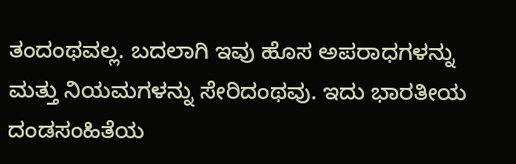ತಂದಂಥವಲ್ಲ. ಬದಲಾಗಿ ಇವು ಹೊಸ ಅಪರಾಧಗಳನ್ನು ಮತ್ತು ನಿಯಮಗಳನ್ನು ಸೇರಿದಂಥವು. ಇದು ಭಾರತೀಯ ದಂಡಸಂಹಿತೆಯ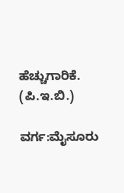ಹೆಚ್ಚುಗಾರಿಕೆ.
(ಪಿ.ಇ.ಬಿ.)

ವರ್ಗ:ಮೈಸೂರು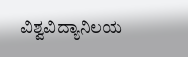ವಿಶ್ವವಿದ್ಯಾನಿಲಯ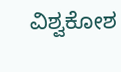ವಿಶ್ವಕೋಶ